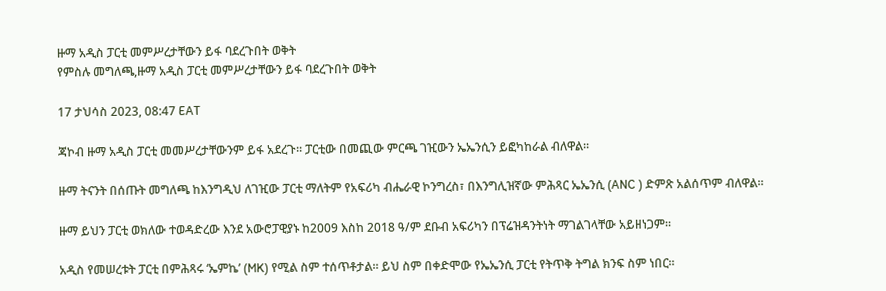ዙማ አዲስ ፓርቲ መምሥረታቸውን ይፋ ባደረጉበት ወቅት
የምስሉ መግለጫ,ዙማ አዲስ ፓርቲ መምሥረታቸውን ይፋ ባደረጉበት ወቅት

17 ታህሳስ 2023, 08:47 EAT

ጃኮብ ዙማ አዲስ ፓርቲ መመሥረታቸውንም ይፋ አደረጉ። ፓርቲው በመጪው ምርጫ ገዢውን ኤኤንሲን ይፎካከራል ብለዋል።

ዙማ ትናንት በሰጡት መግለጫ ከእንግዲህ ለገዢው ፓርቲ ማለትም የአፍሪካ ብሔራዊ ኮንግረስ፣ በእንግሊዝኛው ምሕጻር ኤኤንሲ (ANC ) ድምጽ አልሰጥም ብለዋል።

ዙማ ይህን ፓርቲ ወክለው ተወዳድረው እንደ አውሮፓዊያኑ ከ2009 እስከ 2018 ዓ/ም ደቡብ አፍሪካን በፕሬዝዳንትነት ማገልገላቸው አይዘነጋም።

አዲስ የመሠረቱት ፓርቲ በምሕጻሩ ‘ኤምኬ’ (MK) የሚል ስም ተሰጥቶታል። ይህ ስም በቀድሞው የኤኤንሲ ፓርቲ የትጥቅ ትግል ክንፍ ስም ነበር።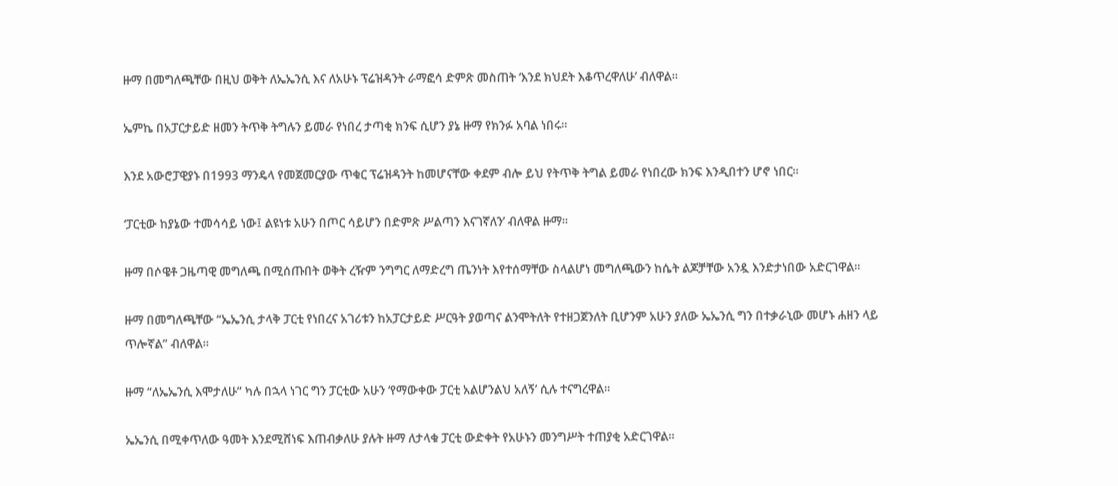ዙማ በመግለጫቸው በዚህ ወቅት ለኤኤንሲ እና ለአሁኑ ፕሬዝዳንት ራማፎሳ ድምጽ መስጠት ‘እንደ ክህደት እቆጥረዋለሁ’ ብለዋል።

ኤምኬ በአፓርታይድ ዘመን ትጥቅ ትግሉን ይመራ የነበረ ታጣቂ ክንፍ ሲሆን ያኔ ዙማ የክንፉ አባል ነበሩ።

እንደ አውሮፓዊያኑ በ1993 ማንዴላ የመጀመርያው ጥቁር ፕሬዝዳንት ከመሆናቸው ቀደም ብሎ ይህ የትጥቅ ትግል ይመራ የነበረው ክንፍ እንዲበተን ሆኖ ነበር።

‘ፓርቲው ከያኔው ተመሳሳይ ነው፤ ልዩነቱ አሁን በጦር ሳይሆን በድምጽ ሥልጣን እናገኛለን’ ብለዋል ዙማ።

ዙማ በሶዌቶ ጋዜጣዊ መግለጫ በሚሰጡበት ወቅት ረዥም ንግግር ለማድረግ ጤንነት እየተሰማቸው ስላልሆነ መግለጫውን ከሴት ልጆቻቸው አንዷ እንድታነበው አድርገዋል።

ዙማ በመግለጫቸው “ኤኤንሲ ታላቅ ፓርቲ የነበረና አገሪቱን ከአፓርታይድ ሥርዓት ያወጣና ልንሞትለት የተዘጋጀንለት ቢሆንም አሁን ያለው ኤኤንሲ ግን በተቃራኒው መሆኑ ሐዘን ላይ ጥሎኛል” ብለዋል።

ዙማ “ለኤኤንሲ እሞታለሁ” ካሉ በኋላ ነገር ግን ፓርቲው አሁን ‘የማውቀው ፓርቲ አልሆንልህ አለኝ’ ሲሉ ተናግረዋል።

ኤኤንሲ በሚቀጥለው ዓመት እንደሚሸነፍ እጠብቃለሁ ያሉት ዙማ ለታላቁ ፓርቲ ውድቀት የአሁኑን መንግሥት ተጠያቂ አድርገዋል።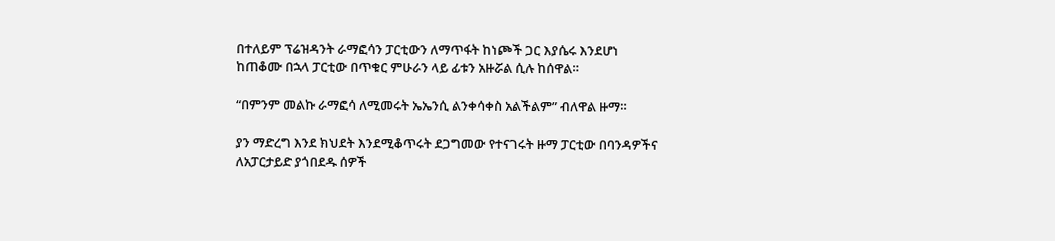በተለይም ፕሬዝዳንት ራማፎሳን ፓርቲውን ለማጥፋት ከነጮች ጋር እያሴሩ እንደሆነ ከጠቆሙ በኋላ ፓርቲው በጥቁር ምሁራን ላይ ፊቱን አዙሯል ሲሉ ከሰዋል።

“በምንም መልኩ ራማፎሳ ለሚመሩት ኤኤንሲ ልንቀሳቀስ አልችልም” ብለዋል ዙማ።

ያን ማድረግ እንደ ክህደት እንደሚቆጥሩት ደጋግመው የተናገሩት ዙማ ፓርቲው በባንዳዎችና ለአፓርታይድ ያጎበደዱ ሰዎች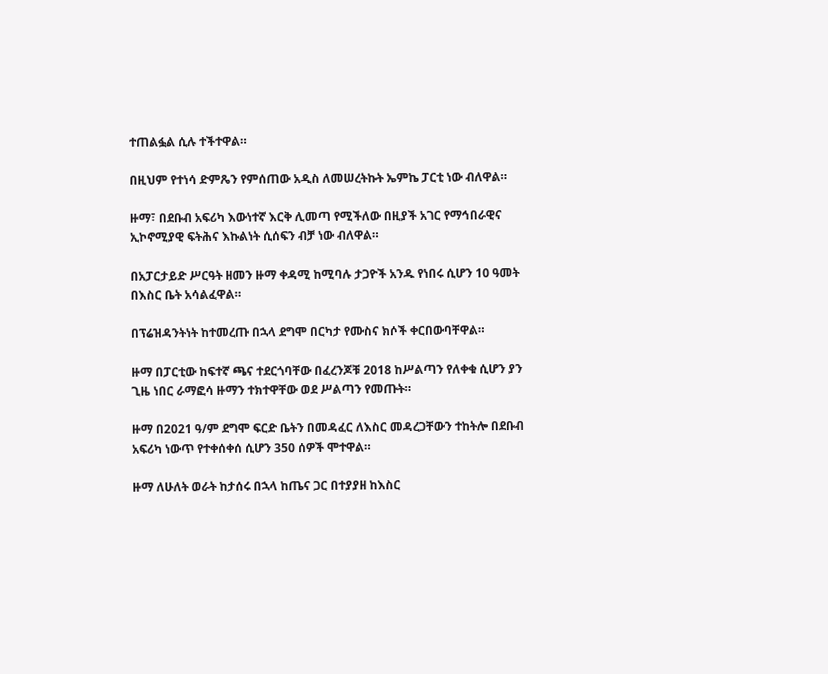ተጠልፏል ሲሉ ተችተዋል።

በዚህም የተነሳ ድምጼን የምሰጠው አዲስ ለመሠረትኩት ኤምኬ ፓርቲ ነው ብለዋል።

ዙማ፣ በደቡብ አፍሪካ እውነተኛ እርቅ ሊመጣ የሚችለው በዚያች አገር የማኅበራዊና ኢኮኖሚያዊ ፍትሕና እኩልነት ሲሰፍን ብቻ ነው ብለዋል።

በአፓርታይድ ሥርዓት ዘመን ዙማ ቀዳሚ ከሚባሉ ታጋዮች አንዱ የነበሩ ሲሆን 10 ዓመት በእስር ቤት አሳልፈዋል።

በፕሬዝዳንትነት ከተመረጡ በኋላ ደግሞ በርካታ የሙስና ክሶች ቀርበውባቸዋል።

ዙማ በፓርቲው ከፍተኛ ጫና ተደርጎባቸው በፈረንጆቹ 2018 ከሥልጣን የለቀቁ ሲሆን ያን ጊዜ ነበር ራማፎሳ ዙማን ተክተዋቸው ወደ ሥልጣን የመጡት።

ዙማ በ2021 ዓ/ም ደግሞ ፍርድ ቤትን በመዳፈር ለእስር መዳረጋቸውን ተከትሎ በደቡብ አፍሪካ ነውጥ የተቀሰቀሰ ሲሆን 350 ሰዎች ሞተዋል።

ዙማ ለሁለት ወራት ከታሰሩ በኋላ ከጤና ጋር በተያያዘ ከእስር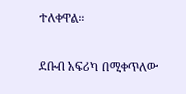ተለቀዋል።

ደቡብ አፍሪካ በሚቀጥለው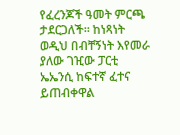የፈረንጆች ዓመት ምርጫ ታደርጋለች። ከነጻነት ወዲህ በብቸኝነት እየመራ ያለው ገዢው ፓርቲ ኤኤንሲ ከፍተኛ ፈተና ይጠብቀዋል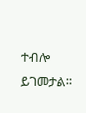ተብሎ ይገመታል።